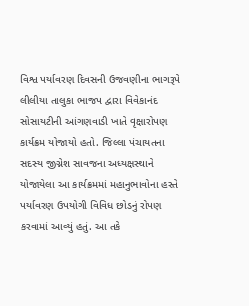વિશ્વ પર્યાવરણ દિવસની ઉજવણીના ભાગરૂપે લીલીયા તાલુકા ભાજપ દ્વારા વિવેકાનંદ સોસાયટીની આંગણવાડી ખાતે વૃક્ષારોપણ કાર્યક્રમ યોજાયો હતો. જિલ્લા પંચાયતના સદસ્ય જીગ્નેશ સાવજના અધ્યક્ષસ્થાને યોજાયેલા આ કાર્યક્રમમાં મહાનુભાવોના હસ્તે પર્યાવરણ ઉપયોગી વિવિધ છોડનું રોપણ કરવામાં આવ્યું હતું. આ તકે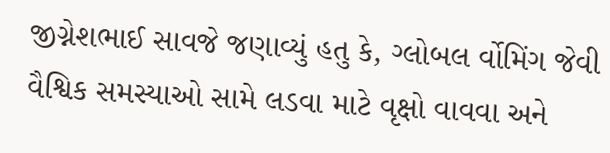જીગ્નેશભાઈ સાવજે જણાવ્યું હતુ કે, ગ્લોબલ ર્વોમિંગ જેવી વૈશ્વિક સમસ્યાઓ સામે લડવા માટે વૃક્ષો વાવવા અને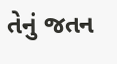તેનું જતન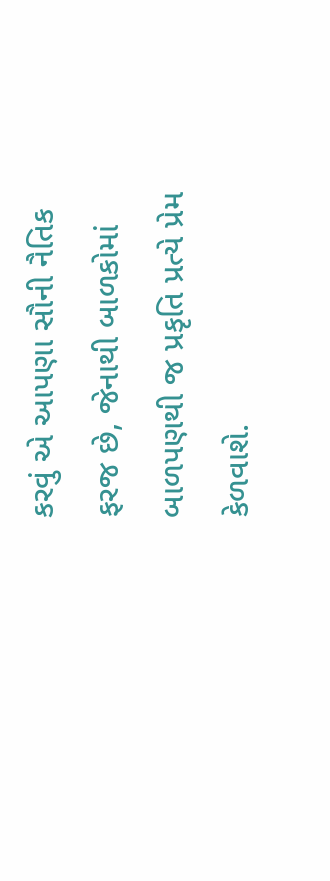કરવું એ આપણા સૌની નૈતિક ફરજ છે, જેનાથી બાળકોમાં બાળપણથી જ પ્રકૃતિ પ્રત્યે પ્રેમ કેળવાશે.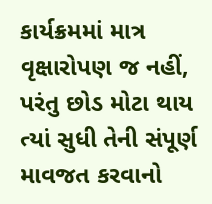કાર્યક્રમમાં માત્ર વૃક્ષારોપણ જ નહીં, પરંતુ છોડ મોટા થાય ત્યાં સુધી તેની સંપૂર્ણ માવજત કરવાનો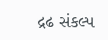દ્રઢ સંકલ્પ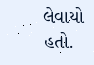લેવાયો હતો.